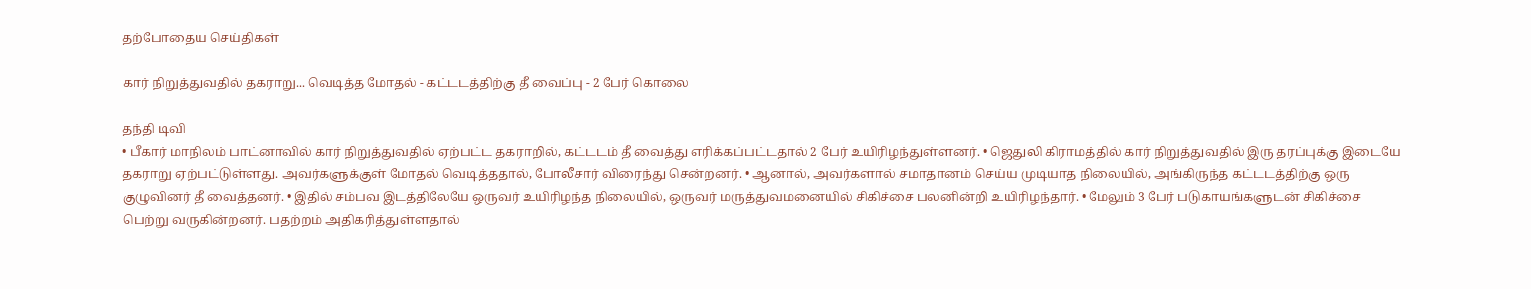தற்போதைய செய்திகள்

கார் நிறுத்துவதில் தகராறு... வெடித்த மோதல் - கட்ட‌டத்திற்கு தீ வைப்பு - 2 பேர் கொலை

தந்தி டிவி
• பீகார் மாநிலம் பாட்னாவில் கார் நிறுத்துவதில் ஏற்பட்ட தகராறில், கட்ட‌டம் தீ வைத்து எரிக்கப்பட்டதால் 2 பேர் உயிரிழந்துள்ளனர். • ஜெதுலி கிராமத்தில் கார் நிறுத்துவதில் இரு தரப்புக்கு இடையே தகராறு ஏற்பட்டுள்ளது. அவர்களுக்குள் மோதல் வெடித்த‌தால், போலீசார் விரைந்து சென்றனர். • ஆனால், அவர்களால் சமாதானம் செய்ய முடியாத நிலையில், அங்கிருந்த க‌ட்ட‌டத்திற்கு ஒரு குழுவினர் தீ வைத்தனர். • இதில் சம்பவ இடத்திலேயே ஒருவர் உயிரிழந்த நிலையில், ஒருவர் மருத்துவமனையில் சிகிச்சை பலனின்றி உயிரிழந்தார். • மேலும் 3 பேர் படுகாயங்களுடன் சிகிச்சை பெற்று வருகின்றனர். பதற்றம் அதிகரித்துள்ளதால்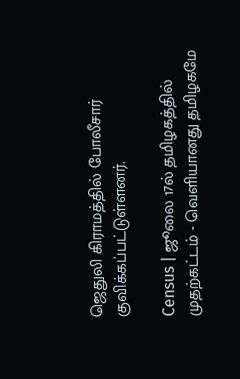ஜெதுலி கிராமத்தில் போலீசார் குவிக்கப்பட்டுள்ளனர்.

Census | ஜூலை 17ல் தமிழகத்தில் முதற்கட்டம் - வெளியானது தமிழகமே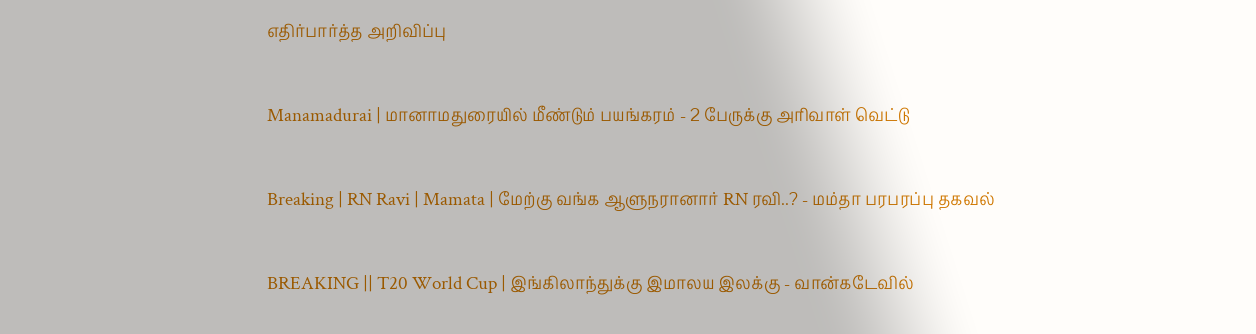எதிர்பார்த்த அறிவிப்பு

Manamadurai | மானாமதுரையில் மீண்டும் பயங்கரம் - 2 பேருக்கு அரிவாள் வெட்டு

Breaking | RN Ravi | Mamata | மேற்கு வங்க ஆளுநரானார் RN ரவி..? - மம்தா பரபரப்பு தகவல்

BREAKING || T20 World Cup | இங்கிலாந்துக்கு இமாலய இலக்கு - வான்கடேவில்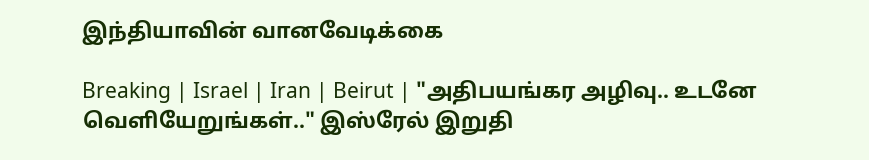இந்தியாவின் வானவேடிக்கை

Breaking | Israel | Iran | Beirut | "அதிபயங்கர அழிவு.. உடனே வெளியேறுங்கள்.." இஸ்ரேல் இறுதி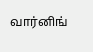வார்னிங்